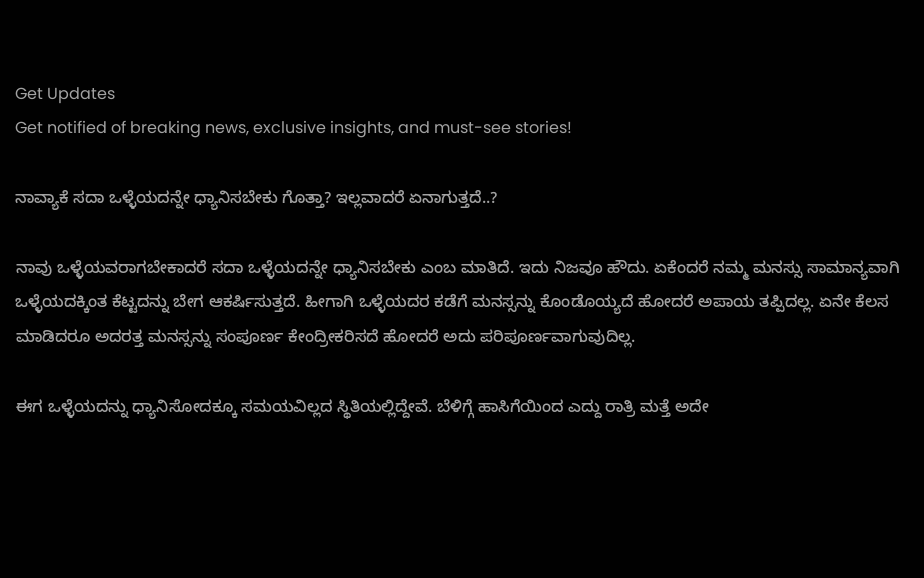Get Updates
Get notified of breaking news, exclusive insights, and must-see stories!

ನಾವ್ಯಾಕೆ ಸದಾ ಒಳ್ಳೆಯದನ್ನೇ ಧ್ಯಾನಿಸಬೇಕು ಗೊತ್ತಾ? ಇಲ್ಲವಾದರೆ ಏನಾಗುತ್ತದೆ..?

ನಾವು ಒಳ್ಳೆಯವರಾಗಬೇಕಾದರೆ ಸದಾ ಒಳ್ಳೆಯದನ್ನೇ ಧ್ಯಾನಿಸಬೇಕು ಎಂಬ ಮಾತಿದೆ. ಇದು ನಿಜವೂ ಹೌದು. ಏಕೆಂದರೆ ನಮ್ಮ ಮನಸ್ಸು ಸಾಮಾನ್ಯವಾಗಿ ಒಳ್ಳೆಯದಕ್ಕಿಂತ ಕೆಟ್ಟದನ್ನು ಬೇಗ ಆಕರ್ಷಿಸುತ್ತದೆ. ಹೀಗಾಗಿ ಒಳ್ಳೆಯದರ ಕಡೆಗೆ ಮನಸ್ಸನ್ನು ಕೊಂಡೊಯ್ಯದೆ ಹೋದರೆ ಅಪಾಯ ತಪ್ಪಿದಲ್ಲ. ಏನೇ ಕೆಲಸ ಮಾಡಿದರೂ ಅದರತ್ತ ಮನಸ್ಸನ್ನು ಸಂಪೂರ್ಣ ಕೇಂದ್ರೀಕರಿಸದೆ ಹೋದರೆ ಅದು ಪರಿಪೂರ್ಣವಾಗುವುದಿಲ್ಲ.

ಈಗ ಒಳ್ಳೆಯದನ್ನು ಧ್ಯಾನಿಸೋದಕ್ಕೂ ಸಮಯವಿಲ್ಲದ ಸ್ಥಿತಿಯಲ್ಲಿದ್ದೇವೆ. ಬೆಳಿಗ್ಗೆ ಹಾಸಿಗೆಯಿಂದ ಎದ್ದು ರಾತ್ರಿ ಮತ್ತೆ ಅದೇ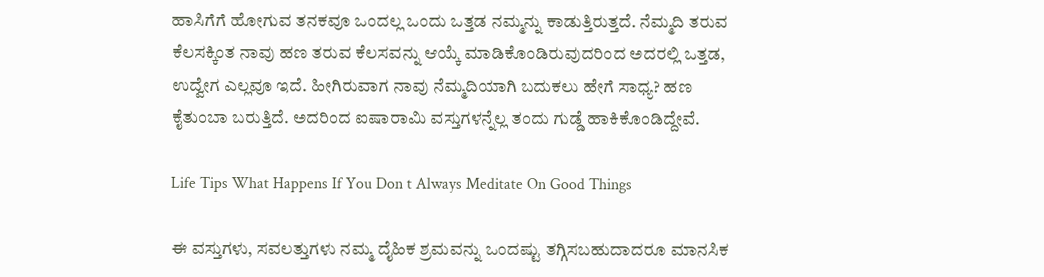ಹಾಸಿಗೆಗೆ ಹೋಗುವ ತನಕವೂ ಒಂದಲ್ಲ ಒಂದು ಒತ್ತಡ ನಮ್ಮನ್ನು ಕಾಡುತ್ತಿರುತ್ತದೆ. ನೆಮ್ಮದಿ ತರುವ ಕೆಲಸಕ್ಕಿಂತ ನಾವು ಹಣ ತರುವ ಕೆಲಸವನ್ನು ಆಯ್ಕೆ ಮಾಡಿಕೊಂಡಿರುವುದರಿಂದ ಅದರಲ್ಲಿ ಒತ್ತಡ, ಉದ್ವೇಗ ಎಲ್ಲವೂ ಇದೆ. ಹೀಗಿರುವಾಗ ನಾವು ನೆಮ್ಮದಿಯಾಗಿ ಬದುಕಲು ಹೇಗೆ ಸಾಧ್ಯ? ಹಣ ಕೈತುಂಬಾ ಬರುತ್ತಿದೆ. ಅದರಿಂದ ಐಷಾರಾಮಿ ವಸ್ತುಗಳನ್ನೆಲ್ಲ ತಂದು ಗುಡ್ಡೆ ಹಾಕಿಕೊಂಡಿದ್ದೇವೆ.

Life Tips What Happens If You Don t Always Meditate On Good Things

ಈ ವಸ್ತುಗಳು, ಸವಲತ್ತುಗಳು ನಮ್ಮ ದೈಹಿಕ ಶ್ರಮವನ್ನು ಒಂದಷ್ಟು ತಗ್ಗಿಸಬಹುದಾದರೂ ಮಾನಸಿಕ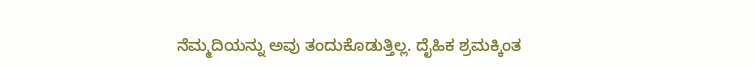ನೆಮ್ಮದಿಯನ್ನು ಅವು ತಂದುಕೊಡುತ್ತಿಲ್ಲ. ದೈಹಿಕ ಶ್ರಮಕ್ಕಿಂತ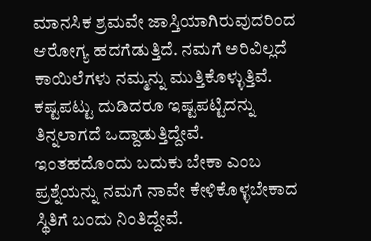ಮಾನಸಿಕ ಶ್ರಮವೇ ಜಾಸ್ತಿಯಾಗಿರುವುದರಿಂದ ಆರೋಗ್ಯ ಹದಗೆಡುತ್ತಿದೆ. ನಮಗೆ ಅರಿವಿಲ್ಲದೆ ಕಾಯಿಲೆಗಳು ನಮ್ಮನ್ನು ಮುತ್ತಿಕೊಳ್ಳುತ್ತಿವೆ. ಕಷ್ಟಪಟ್ಟು ದುಡಿದರೂ ಇಷ್ಟಪಟ್ಟಿದನ್ನು ತಿನ್ನಲಾಗದೆ ಒದ್ದಾಡುತ್ತಿದ್ದೇವೆ. ಇಂತಹದೊಂದು ಬದುಕು ಬೇಕಾ ಎಂಬ ಪ್ರಶ್ನೆಯನ್ನು ನಮಗೆ ನಾವೇ ಕೇಳಿಕೊಳ್ಳಬೇಕಾದ ಸ್ಥಿತಿಗೆ ಬಂದು ನಿಂತಿದ್ದೇವೆ.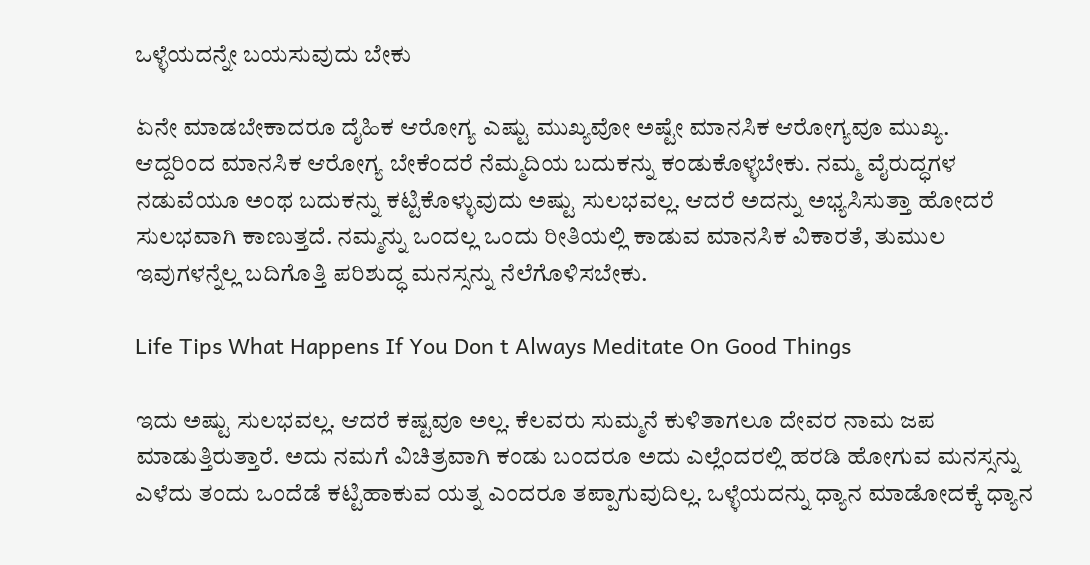ಒಳ್ಳೆಯದನ್ನೇ ಬಯಸುವುದು ಬೇಕು

ಏನೇ ಮಾಡಬೇಕಾದರೂ ದೈಹಿಕ ಆರೋಗ್ಯ ಎಷ್ಟು ಮುಖ್ಯವೋ ಅಷ್ಟೇ ಮಾನಸಿಕ ಆರೋಗ್ಯವೂ ಮುಖ್ಯ. ಆದ್ದರಿಂದ ಮಾನಸಿಕ ಆರೋಗ್ಯ ಬೇಕೆಂದರೆ ನೆಮ್ಮದಿಯ ಬದುಕನ್ನು ಕಂಡುಕೊಳ್ಳಬೇಕು. ನಮ್ಮ ವೈರುದ್ಧಗಳ ನಡುವೆಯೂ ಅಂಥ ಬದುಕನ್ನು ಕಟ್ಟಿಕೊಳ್ಳುವುದು ಅಷ್ಟು ಸುಲಭವಲ್ಲ. ಆದರೆ ಅದನ್ನು ಅಭ್ಯಸಿಸುತ್ತಾ ಹೋದರೆ ಸುಲಭವಾಗಿ ಕಾಣುತ್ತದೆ. ನಮ್ಮನ್ನು ಒಂದಲ್ಲ ಒಂದು ರೀತಿಯಲ್ಲಿ ಕಾಡುವ ಮಾನಸಿಕ ವಿಕಾರತೆ, ತುಮುಲ ಇವುಗಳನ್ನೆಲ್ಲ ಬದಿಗೊತ್ತಿ ಪರಿಶುದ್ಧ ಮನಸ್ಸನ್ನು ನೆಲೆಗೊಳಿಸಬೇಕು.

Life Tips What Happens If You Don t Always Meditate On Good Things

ಇದು ಅಷ್ಟು ಸುಲಭವಲ್ಲ. ಆದರೆ ಕಷ್ಟವೂ ಅಲ್ಲ. ಕೆಲವರು ಸುಮ್ಮನೆ ಕುಳಿತಾಗಲೂ ದೇವರ ನಾಮ ಜಪ ಮಾಡುತ್ತಿರುತ್ತಾರೆ. ಅದು ನಮಗೆ ವಿಚಿತ್ರವಾಗಿ ಕಂಡು ಬಂದರೂ ಅದು ಎಲ್ಲೆಂದರಲ್ಲಿ ಹರಡಿ ಹೋಗುವ ಮನಸ್ಸನ್ನು ಎಳೆದು ತಂದು ಒಂದೆಡೆ ಕಟ್ಟಿಹಾಕುವ ಯತ್ನ ಎಂದರೂ ತಪ್ಪಾಗುವುದಿಲ್ಲ. ಒಳ್ಳೆಯದನ್ನು ಧ್ಯಾನ ಮಾಡೋದಕ್ಕೆ ಧ್ಯಾನ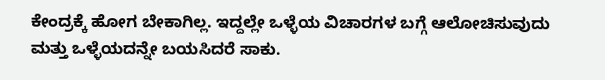ಕೇಂದ್ರಕ್ಕೆ ಹೋಗ ಬೇಕಾಗಿಲ್ಲ. ಇದ್ದಲ್ಲೇ ಒಳ್ಳೆಯ ವಿಚಾರಗಳ ಬಗ್ಗೆ ಆಲೋಚಿಸುವುದು ಮತ್ತು ಒಳ್ಳೆಯದನ್ನೇ ಬಯಸಿದರೆ ಸಾಕು.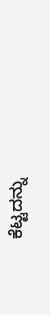ಕೆಟ್ಟದನ್ನು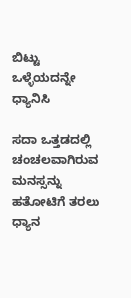ಬಿಟ್ಟು ಒಳ್ಳೆಯದನ್ನೇ ಧ್ಯಾನಿಸಿ

ಸದಾ ಒತ್ತಡದಲ್ಲಿ ಚಂಚಲವಾಗಿರುವ ಮನಸ್ಸನ್ನು ಹತೋಟಿಗೆ ತರಲು ಧ್ಯಾನ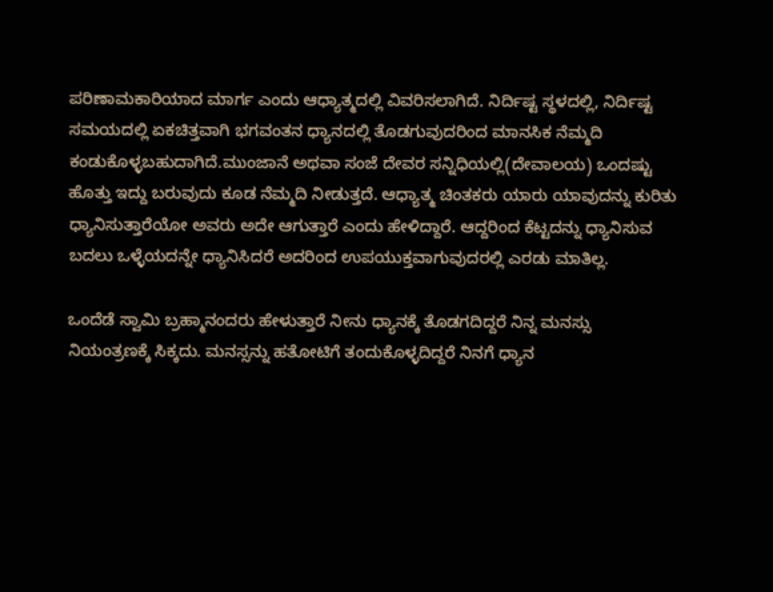ಪರಿಣಾಮಕಾರಿಯಾದ ಮಾರ್ಗ ಎಂದು ಆಧ್ಯಾತ್ಮದಲ್ಲಿ ವಿವರಿಸಲಾಗಿದೆ. ನಿರ್ದಿಷ್ಟ ಸ್ಥಳದಲ್ಲಿ, ನಿರ್ದಿಷ್ಟ ಸಮಯದಲ್ಲಿ ಏಕಚಿತ್ತವಾಗಿ ಭಗವಂತನ ಧ್ಯಾನದಲ್ಲಿ ತೊಡಗುವುದರಿಂದ ಮಾನಸಿಕ ನೆಮ್ಮದಿ ಕಂಡುಕೊಳ್ಳಬಹುದಾಗಿದೆ.ಮುಂಜಾನೆ ಅಥವಾ ಸಂಜೆ ದೇವರ ಸನ್ನಿಧಿಯಲ್ಲಿ(ದೇವಾಲಯ) ಒಂದಷ್ಟು ಹೊತ್ತು ಇದ್ದು ಬರುವುದು ಕೂಡ ನೆಮ್ಮದಿ ನೀಡುತ್ತದೆ. ಆಧ್ಯಾತ್ಮ ಚಿಂತಕರು ಯಾರು ಯಾವುದನ್ನು ಕುರಿತು ಧ್ಯಾನಿಸುತ್ತಾರೆಯೋ ಅವರು ಅದೇ ಆಗುತ್ತಾರೆ ಎಂದು ಹೇಳಿದ್ದಾರೆ. ಆದ್ದರಿಂದ ಕೆಟ್ಟದನ್ನು ಧ್ಯಾನಿಸುವ ಬದಲು ಒಳ್ಳೆಯದನ್ನೇ ಧ್ಯಾನಿಸಿದರೆ ಅದರಿಂದ ಉಪಯುಕ್ತವಾಗುವುದರಲ್ಲಿ ಎರಡು ಮಾತಿಲ್ಲ.

ಒಂದೆಡೆ ಸ್ವಾಮಿ ಬ್ರಹ್ಮಾನಂದರು ಹೇಳುತ್ತಾರೆ ನೀನು ಧ್ಯಾನಕ್ಕೆ ತೊಡಗದಿದ್ದರೆ ನಿನ್ನ ಮನಸ್ಸು ನಿಯಂತ್ರಣಕ್ಕೆ ಸಿಕ್ಕದು. ಮನಸ್ಸನ್ನು ಹತೋಟಿಗೆ ತಂದುಕೊಳ್ಳದಿದ್ದರೆ ನಿನಗೆ ಧ್ಯಾನ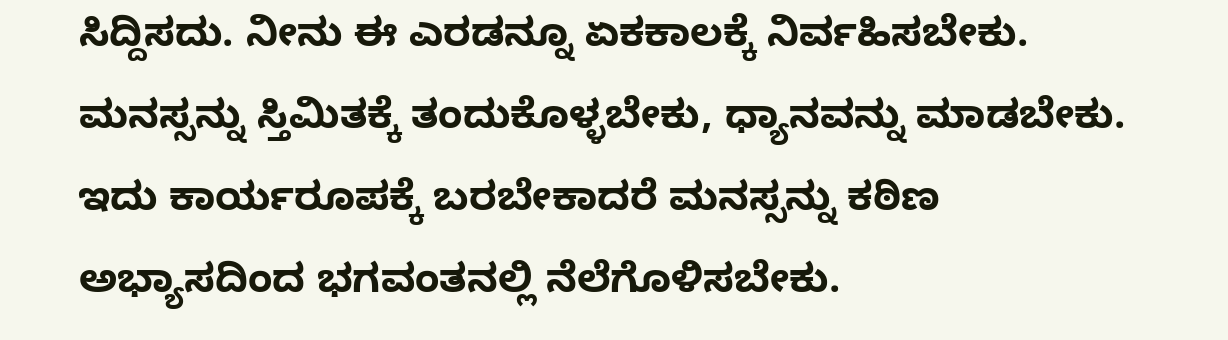ಸಿದ್ದಿಸದು. ನೀನು ಈ ಎರಡನ್ನೂ ಏಕಕಾಲಕ್ಕೆ ನಿರ್ವಹಿಸಬೇಕು. ಮನಸ್ಸನ್ನು ಸ್ತಿಮಿತಕ್ಕೆ ತಂದುಕೊಳ್ಳಬೇಕು, ಧ್ಯಾನವನ್ನು ಮಾಡಬೇಕು. ಇದು ಕಾರ್ಯರೂಪಕ್ಕೆ ಬರಬೇಕಾದರೆ ಮನಸ್ಸನ್ನು ಕಠಿಣ ಅಭ್ಯಾಸದಿಂದ ಭಗವಂತನಲ್ಲಿ ನೆಲೆಗೊಳಿಸಬೇಕು.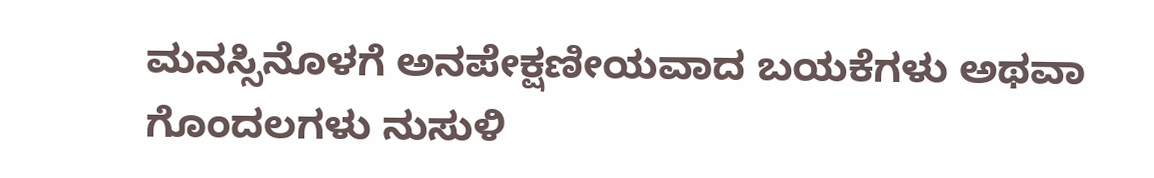ಮನಸ್ಸಿನೊಳಗೆ ಅನಪೇಕ್ಷಣೀಯವಾದ ಬಯಕೆಗಳು ಅಥವಾ ಗೊಂದಲಗಳು ನುಸುಳಿ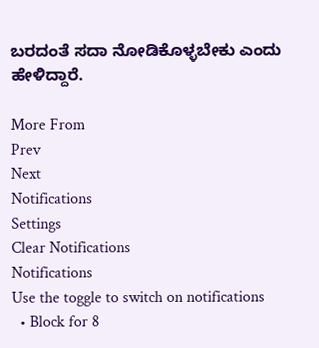ಬರದಂತೆ ಸದಾ ನೋಡಿಕೊಳ್ಳಬೇಕು ಎಂದು ಹೇಳಿದ್ದಾರೆ.

More From
Prev
Next
Notifications
Settings
Clear Notifications
Notifications
Use the toggle to switch on notifications
  • Block for 8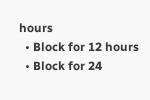hours
  • Block for 12 hours
  • Block for 24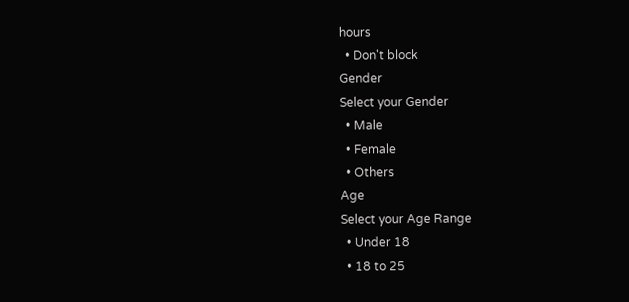hours
  • Don't block
Gender
Select your Gender
  • Male
  • Female
  • Others
Age
Select your Age Range
  • Under 18
  • 18 to 25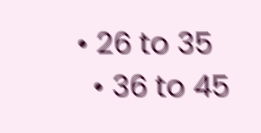• 26 to 35
  • 36 to 45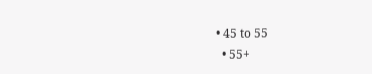• 45 to 55
  • 55+